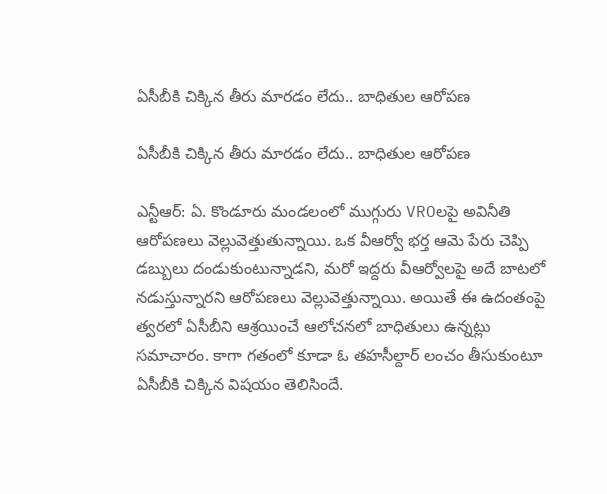ఏసీబీకి చిక్కిన తీరు మారడం లేదు.. బాధితుల ఆరోపణ

ఏసీబీకి చిక్కిన తీరు మారడం లేదు.. బాధితుల ఆరోపణ

ఎన్టీఆర్: ఏ. కొండూరు మండలంలో ముగ్గురు VROలపై అవినీతి ఆరోపణలు వెల్లువెత్తుతున్నాయి. ఒక వీఆర్వో భర్త ఆమె పేరు చెప్పి డబ్బులు దండుకుంటున్నాడని, మరో ఇద్దరు వీఆర్వోలపై అదే బాటలో నడుస్తున్నారని ఆరోపణలు వెల్లువెత్తున్నాయి. అయితే ఈ ఉదంతంపై త్వరలో ఏసీబీని ఆశ్రయించే ఆలోచనలో బాధితులు ఉన్నట్లు సమాచారం. కాగా గతంలో కూడా ఓ తహసీల్దార్ లంచం తీసుకుంటూ ఏసీబీకి చిక్కిన విషయం తెలిసిందే.